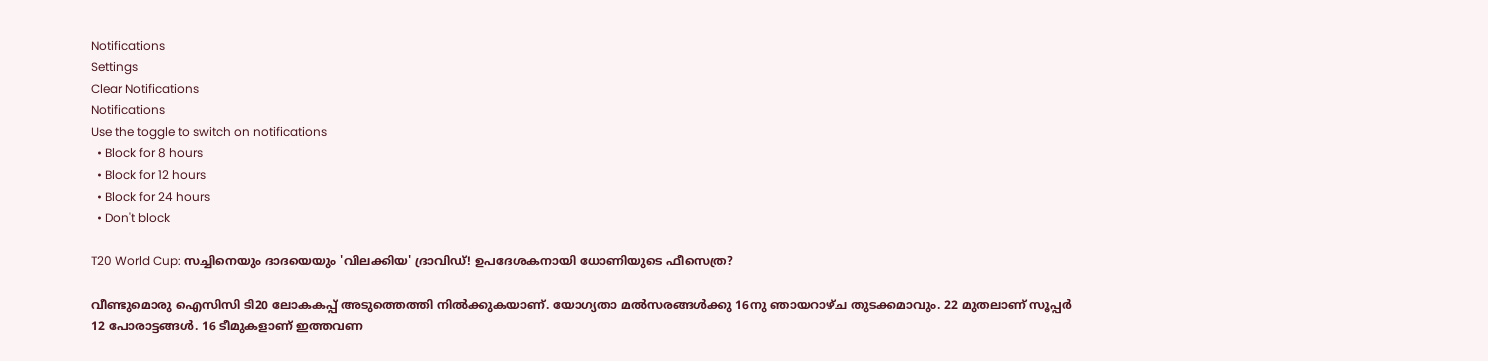Notifications
Settings
Clear Notifications
Notifications
Use the toggle to switch on notifications
  • Block for 8 hours
  • Block for 12 hours
  • Block for 24 hours
  • Don't block

T20 World Cup: സച്ചിനെയും ദാദയെയും 'വിലക്കിയ' ദ്രാവിഡ്! ഉപദേശകനായി ധോണിയുടെ ഫീസെത്ര?

വീണ്ടുമൊരു ഐസിസി ടി20 ലോകകപ്പ് അടുത്തെത്തി നില്‍ക്കുകയാണ്. യോഗ്യതാ മല്‍സരങ്ങള്‍ക്കു 16നു ഞായറാഴ്ച തുടക്കമാവും. 22 മുതലാണ് സൂപ്പര്‍ 12 പോരാട്ടങ്ങള്‍. 16 ടീമുകളാണ് ഇത്തവണ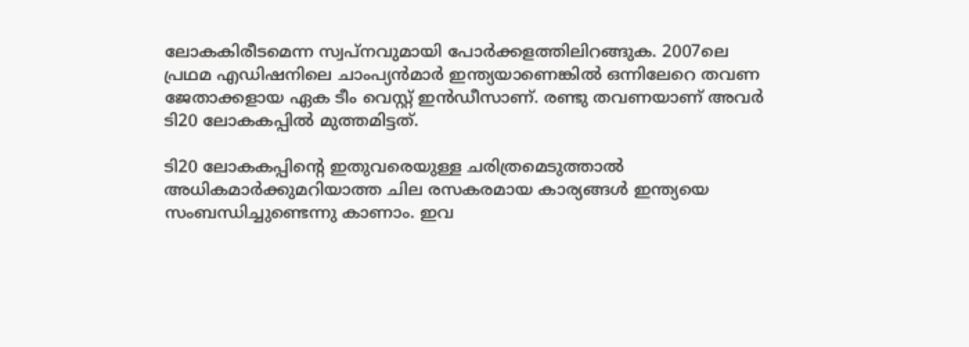ലോകകിരീടമെന്ന സ്വപ്‌നവുമായി പോര്‍ക്കളത്തിലിറങ്ങുക. 2007ലെ പ്രഥമ എഡിഷനിലെ ചാംപ്യന്‍മാര്‍ ഇന്ത്യയാണെങ്കില്‍ ഒന്നിലേറെ തവണ ജേതാക്കളായ ഏക ടീം വെസ്റ്റ് ഇന്‍ഡീസാണ്. രണ്ടു തവണയാണ് അവര്‍ ടി20 ലോകകപ്പില്‍ മുത്തമിട്ടത്.

ടി20 ലോകകപ്പിന്റെ ഇതുവരെയുള്ള ചരിത്രമെടുത്താല്‍ അധികമാര്‍ക്കുമറിയാത്ത ചില രസകരമായ കാര്യങ്ങള്‍ ഇന്ത്യയെ സംബന്ധിച്ചുണ്ടെന്നു കാണാം. ഇവ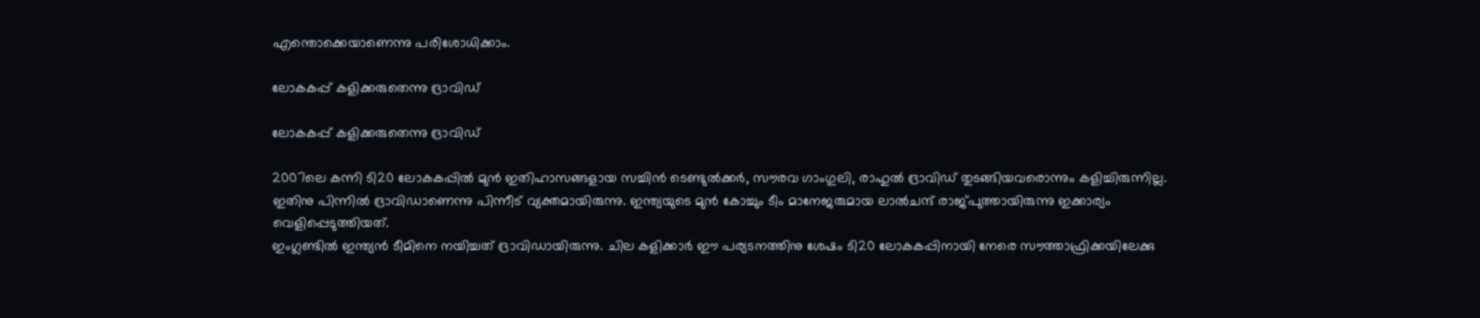എന്തൊക്കെയാണെന്നു പരിശോധിക്കാം.

ലോകകപ്പ് കളിക്കരുതെന്നു ദ്രാവിഡ്

ലോകകപ്പ് കളിക്കരുതെന്നു ദ്രാവിഡ്

2007ലെ കന്നി ടി20 ലോകകപ്പില്‍ മുന്‍ ഇതിഹാസങ്ങളായ സച്ചിന്‍ ടെണ്ടുല്‍ക്കര്‍, സൗരവ ഗാംഗുലി, രാഹുല്‍ ദ്രാവിഡ് തുടങ്ങിയവരൊന്നും കളിച്ചിരുന്നില്ല. ഇതിനു പിന്നില്‍ ദ്രാവിഡാണെന്നു പിന്നീട് വ്യക്തമായിരുന്നു. ഇന്ത്യയുടെ മുന്‍ കോച്ചും ടീം മാനേജരുമായ ലാല്‍ചന്ദ് രാജ്പുത്തായിരുന്നു ഇക്കാര്യം വെളിപ്പെടുത്തിയത്.
ഇംഗ്ലണ്ടില്‍ ഇന്ത്യന്‍ ടീമിനെ നയിച്ചത് ദ്രാവിഡായിരുന്നു. ചില കളിക്കാര്‍ ഈ പര്യടനത്തിനു ശേഷം ടി20 ലോകകപ്പിനായി നേരെ സൗത്താഫ്രിക്കയിലേക്കു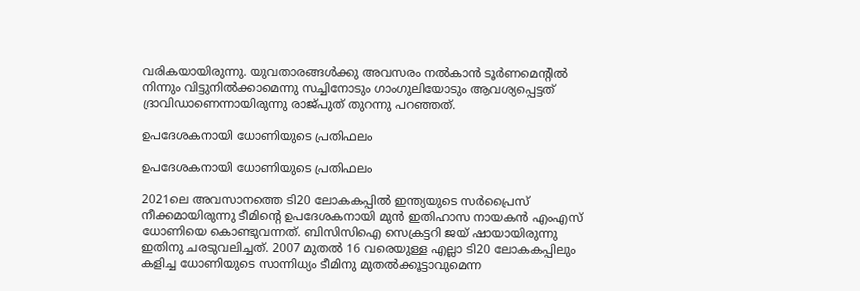വരികയായിരുന്നു. യുവതാരങ്ങള്‍ക്കു അവസരം നല്‍കാന്‍ ടൂര്‍ണമെന്റില്‍ നിന്നും വിട്ടുനില്‍ക്കാമെന്നു സച്ചിനോടും ഗാംഗുലിയോടും ആവശ്യപ്പെട്ടത് ദ്രാവിഡാണെന്നായിരുന്നു രാജ്പുത് തുറന്നു പറഞ്ഞത്.

ഉപദേശകനായി ധോണിയുടെ പ്രതിഫലം

ഉപദേശകനായി ധോണിയുടെ പ്രതിഫലം

2021ലെ അവസാനത്തെ ടി20 ലോകകപ്പില്‍ ഇന്ത്യയുടെ സര്‍പ്രൈസ് നീക്കമായിരുന്നു ടീമിന്റെ ഉപദേശകനായി മുന്‍ ഇതിഹാസ നായകന്‍ എംഎസ് ധോണിയെ കൊണ്ടുവന്നത്. ബിസിസിഐ സെക്രട്ടറി ജയ് ഷായായിരുന്നു ഇതിനു ചരടുവലിച്ചത്. 2007 മുതല്‍ 16 വരെയുള്ള എല്ലാ ടി20 ലോകകപ്പിലും കളിച്ച ധോണിയുടെ സാന്നിധ്യം ടീമിനു മുതല്‍ക്കൂട്ടാവുമെന്ന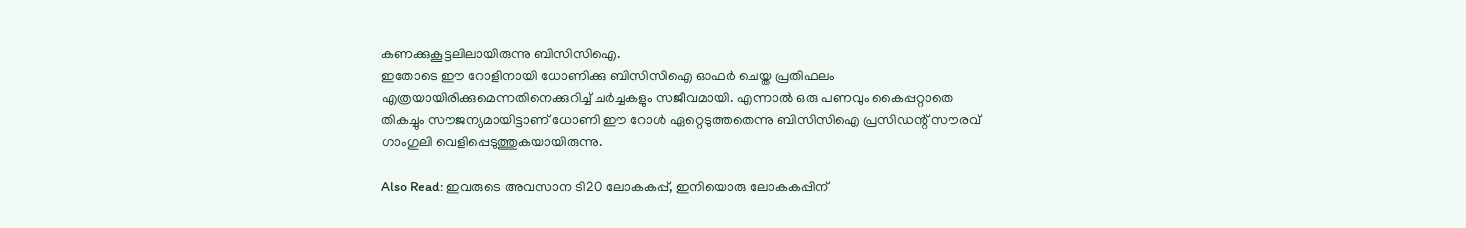കണക്കുകൂട്ടലിലായിരുന്നു ബിസിസിഐ.
ഇതോടെ ഈ റോളിനായി ധോണിക്കു ബിസിസിഐ ഓഫര്‍ ചെയ്ത പ്രതിഫലം എത്രയായിരിക്കുമെന്നതിനെക്കുറിച്ച് ചര്‍ച്ചകളും സജീവമായി. എന്നാല്‍ ഒരു പണവും കൈപ്പറ്റാതെ തികച്ചും സൗജന്യമായിട്ടാണ് ധോണി ഈ റോള്‍ ഏറ്റെടുത്തതെന്നു ബിസിസിഐ പ്രസിഡന്റ് സൗരവ് ഗാംഗുലി വെളിപ്പെടുത്തുകയായിരുന്നു.

Also Read: ഇവരുടെ അവസാന ടി20 ലോകകപ്പ്, ഇനിയൊരു ലോകകപ്പിന്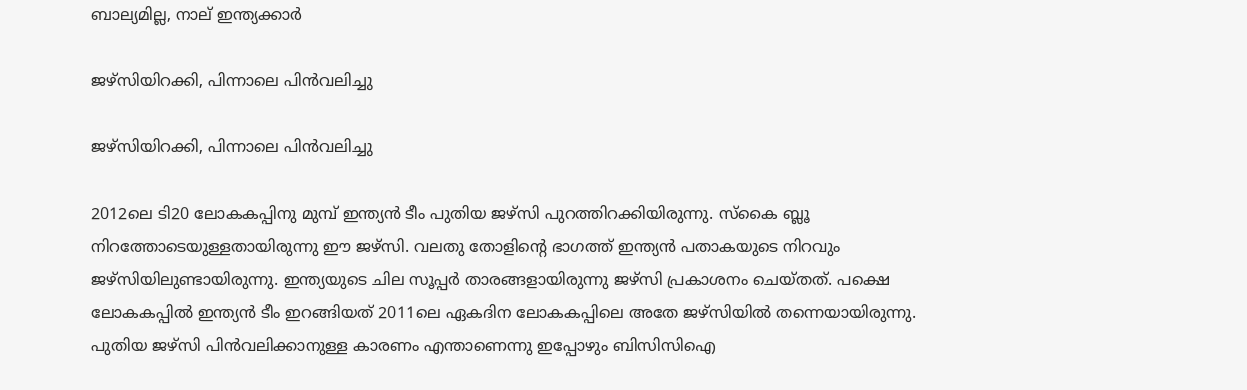ബാല്യമില്ല, നാല് ഇന്ത്യക്കാര്‍

ജഴ്‌സിയിറക്കി, പിന്നാലെ പിന്‍വലിച്ചു

ജഴ്‌സിയിറക്കി, പിന്നാലെ പിന്‍വലിച്ചു

2012ലെ ടി20 ലോകകപ്പിനു മുമ്പ് ഇന്ത്യന്‍ ടീം പുതിയ ജഴ്‌സി പുറത്തിറക്കിയിരുന്നു. സ്‌കൈ ബ്ലൂ നിറത്തോടെയുള്ളതായിരുന്നു ഈ ജഴ്‌സി. വലതു തോളിന്റെ ഭാഗത്ത് ഇന്ത്യന്‍ പതാകയുടെ നിറവും ജഴ്‌സിയിലുണ്ടായിരുന്നു. ഇന്ത്യയുടെ ചില സൂപ്പര്‍ താരങ്ങളായിരുന്നു ജഴ്‌സി പ്രകാശനം ചെയ്തത്. പക്ഷെ ലോകകപ്പില്‍ ഇന്ത്യന്‍ ടീം ഇറങ്ങിയത് 2011ലെ ഏകദിന ലോകകപ്പിലെ അതേ ജഴ്‌സിയില്‍ തന്നെയായിരുന്നു. പുതിയ ജഴ്‌സി പിന്‍വലിക്കാനുള്ള കാരണം എന്താണെന്നു ഇപ്പോഴും ബിസിസിഐ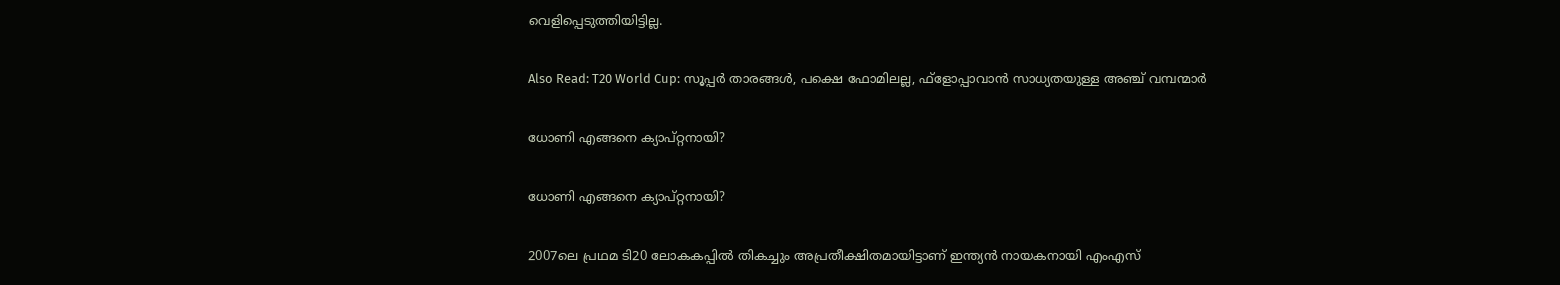വെളിപ്പെടുത്തിയിട്ടില്ല.

Also Read: T20 World Cup: സൂപ്പര്‍ താരങ്ങള്‍, പക്ഷെ ഫോമിലല്ല, ഫ്‌ളോപ്പാവാന്‍ സാധ്യതയുള്ള അഞ്ച് വമ്പന്മാര്‍

ധോണി എങ്ങനെ ക്യാപ്റ്റനായി?

ധോണി എങ്ങനെ ക്യാപ്റ്റനായി?

2007ലെ പ്രഥമ ടി20 ലോകകപ്പില്‍ തികച്ചും അപ്രതീക്ഷിതമായിട്ടാണ് ഇന്ത്യന്‍ നായകനായി എംഎസ്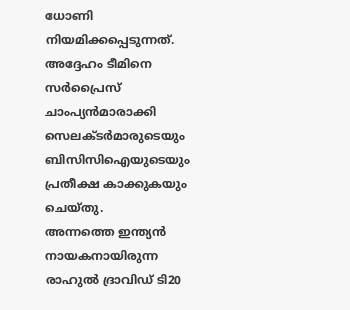ധോണി നിയമിക്കപ്പെടുന്നത്. അദ്ദേഹം ടീമിനെ സര്‍പ്രൈസ് ചാംപ്യന്‍മാരാക്കി സെലക്ടര്‍മാരുടെയും ബിസിസിഐയുടെയും പ്രതീക്ഷ കാക്കുകയും ചെയ്തു.
അന്നത്തെ ഇന്ത്യന്‍ നായകനായിരുന്ന രാഹുല്‍ ദ്രാവിഡ് ടി20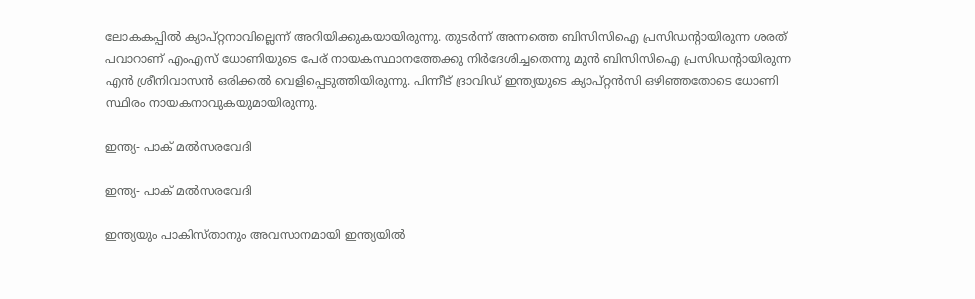ലോകകപ്പില്‍ ക്യാപ്റ്റനാവില്ലെന്ന് അറിയിക്കുകയായിരുന്നു. തുടര്‍ന്ന് അന്നത്തെ ബിസിസിഐ പ്രസിഡന്റായിരുന്ന ശരത് പവാറാണ് എംഎസ് ധോണിയുടെ പേര് നായകസ്ഥാനത്തേക്കു നിര്‍ദേശിച്ചതെന്നു മുന്‍ ബിസിസിഐ പ്രസിഡന്റായിരുന്ന എന്‍ ശ്രീനിവാസന്‍ ഒരിക്കല്‍ വെളിപ്പെടുത്തിയിരുന്നു. പിന്നീട് ദ്രാവിഡ് ഇന്ത്യയുടെ ക്യാപ്റ്റന്‍സി ഒഴിഞ്ഞതോടെ ധോണി സ്ഥിരം നായകനാവുകയുമായിരുന്നു.

ഇന്ത്യ- പാക് മല്‍സരവേദി

ഇന്ത്യ- പാക് മല്‍സരവേദി

ഇന്ത്യയും പാകിസ്താനും അവസാനമായി ഇന്ത്യയില്‍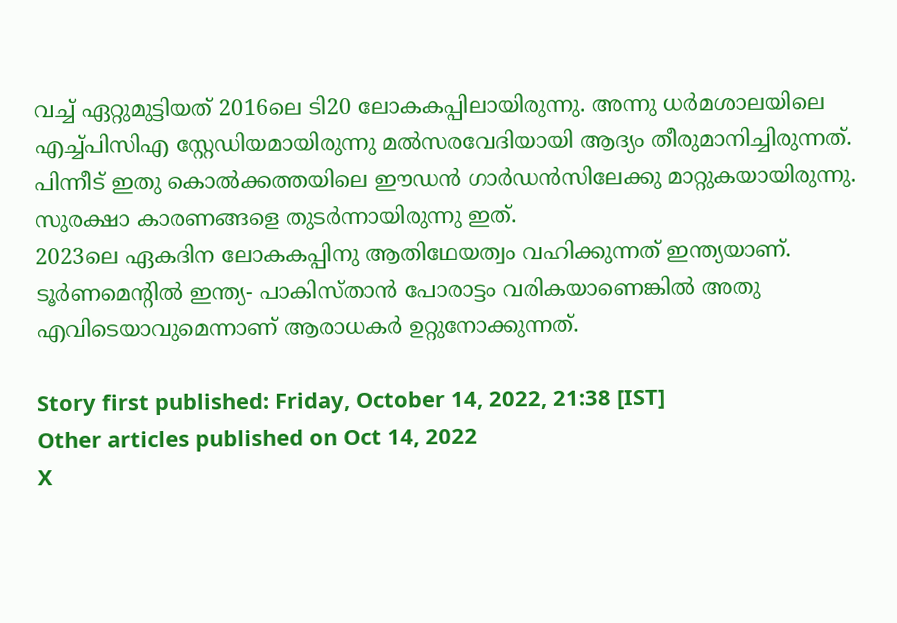വച്ച് ഏറ്റുമുട്ടിയത് 2016ലെ ടി20 ലോകകപ്പിലായിരുന്നു. അന്നു ധര്‍മശാലയിലെ എച്ച്പിസിഎ സ്റ്റേഡിയമായിരുന്നു മല്‍സരവേദിയായി ആദ്യം തീരുമാനിച്ചിരുന്നത്. പിന്നീട് ഇതു കൊല്‍ക്കത്തയിലെ ഈഡന്‍ ഗാര്‍ഡന്‍സിലേക്കു മാറ്റുകയായിരുന്നു. സുരക്ഷാ കാരണങ്ങളെ തുടര്‍ന്നായിരുന്നു ഇത്.
2023ലെ ഏകദിന ലോകകപ്പിനു ആതിഥേയത്വം വഹിക്കുന്നത് ഇന്ത്യയാണ്. ടൂര്‍ണമെന്റില്‍ ഇന്ത്യ- പാകിസ്താന്‍ പോരാട്ടം വരികയാണെങ്കില്‍ അതു എവിടെയാവുമെന്നാണ് ആരാധകര്‍ ഉറ്റുനോക്കുന്നത്.

Story first published: Friday, October 14, 2022, 21:38 [IST]
Other articles published on Oct 14, 2022
X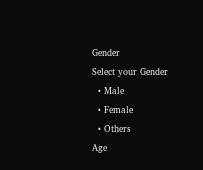Gender
Select your Gender
  • Male
  • Female
  • Others
Age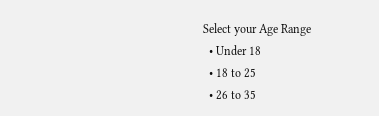Select your Age Range
  • Under 18
  • 18 to 25
  • 26 to 35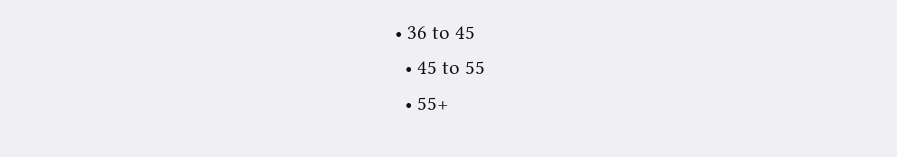• 36 to 45
  • 45 to 55
  • 55+